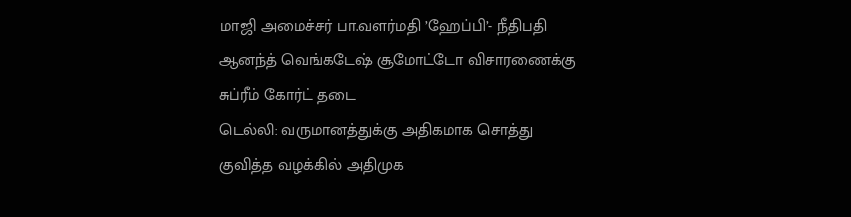மாஜி அமைச்சர் பா.வளர்மதி ’ஹேப்பி’- நீதிபதி ஆனந்த் வெங்கடேஷ் சூமோட்டோ விசாரணைக்கு சுப்ரீம் கோர்ட் தடை
டெல்லி: வருமானத்துக்கு அதிகமாக சொத்து குவித்த வழக்கில் அதிமுக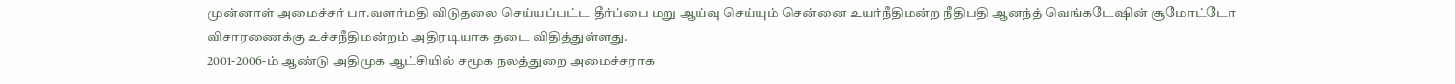முன்னாள் அமைச்சர் பா.வளர்மதி விடுதலை செய்யப்பட்ட தீர்ப்பை மறு ஆய்வு செய்யும் சென்னை உயர்நீதிமன்ற நீதிபதி ஆனந்த் வெங்கடேஷின் சூமோட்டோ விசாரணைக்கு உச்சநீதிமன்றம் அதிரடியாக தடை விதித்துள்ளது.
2001-2006-ம் ஆண்டு அதிமுக ஆட்சியில் சமூக நலத்துறை அமைச்சராக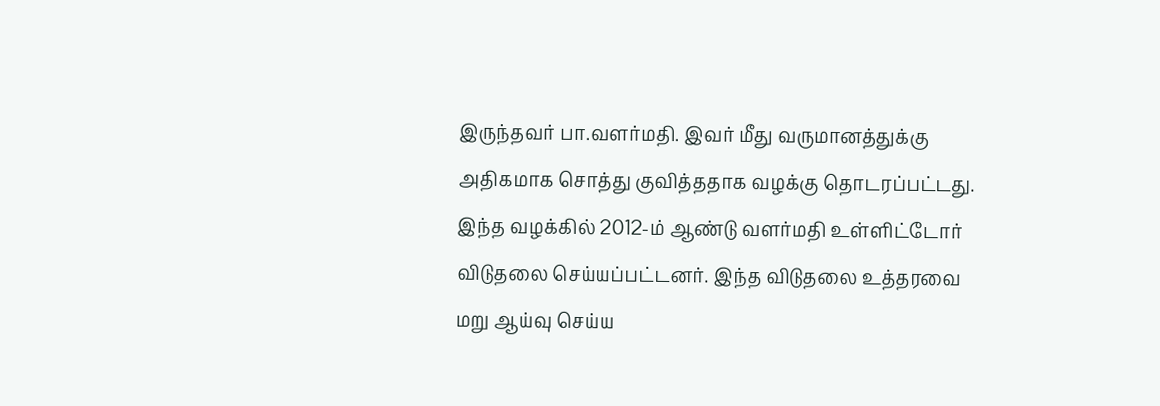இருந்தவர் பா.வளர்மதி. இவர் மீது வருமானத்துக்கு அதிகமாக சொத்து குவித்ததாக வழக்கு தொடரப்பட்டது. இந்த வழக்கில் 2012-ம் ஆண்டு வளர்மதி உள்ளிட்டோர் விடுதலை செய்யப்பட்டனர். இந்த விடுதலை உத்தரவை மறு ஆய்வு செய்ய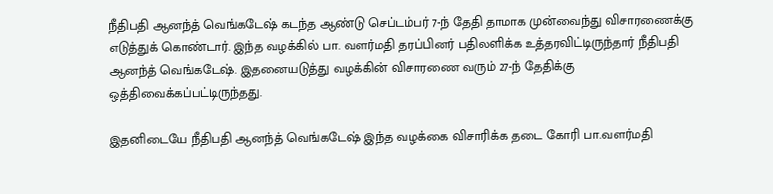நீதிபதி ஆனந்த் வெங்கடேஷ் கடந்த ஆண்டு செப்டம்பர் 7-ந் தேதி தாமாக முன்வைந்து விசாரணைக்கு எடுத்துக் கொண்டார். இந்த வழக்கில் பா. வளர்மதி தரப்பினர் பதிலளிக்க உத்தரவிட்டிருந்தார் நீதிபதி ஆனந்த் வெங்கடேஷ். இதனையடுத்து வழக்கின் விசாரணை வரும் 27-ந் தேதிக்கு ஒத்திவைக்கப்பட்டிருந்தது.

இதனிடையே நீதிபதி ஆனந்த் வெங்கடேஷ் இந்த வழக்கை விசாரிக்க தடை கோரி பா.வளர்மதி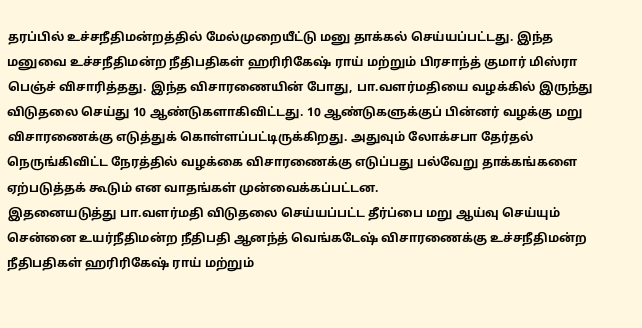தரப்பில் உச்சநீதிமன்றத்தில் மேல்முறையீட்டு மனு தாக்கல் செய்யப்பட்டது. இந்த மனுவை உச்சநீதிமன்ற நீதிபதிகள் ஹரிரிகேஷ் ராய் மற்றும் பிரசாந்த் குமார் மிஸ்ரா பெஞ்ச் விசாரித்தது. இந்த விசாரணையின் போது, பா.வளர்மதியை வழக்கில் இருந்து விடுதலை செய்து 10 ஆண்டுகளாகிவிட்டது. 10 ஆண்டுகளுக்குப் பின்னர் வழக்கு மறு விசாரணைக்கு எடுத்துக் கொள்ளப்பட்டிருக்கிறது. அதுவும் லோக்சபா தேர்தல் நெருங்கிவிட்ட நேரத்தில் வழக்கை விசாரணைக்கு எடுப்பது பல்வேறு தாக்கங்களை ஏற்படுத்தக் கூடும் என வாதங்கள் முன்வைக்கப்பட்டன.
இதனையடுத்து பா.வளர்மதி விடுதலை செய்யப்பட்ட தீர்ப்பை மறு ஆய்வு செய்யும் சென்னை உயர்நீதிமன்ற நீதிபதி ஆனந்த் வெங்கடேஷ் விசாரணைக்கு உச்சநீதிமன்ற நீதிபதிகள் ஹரிரிகேஷ் ராய் மற்றும்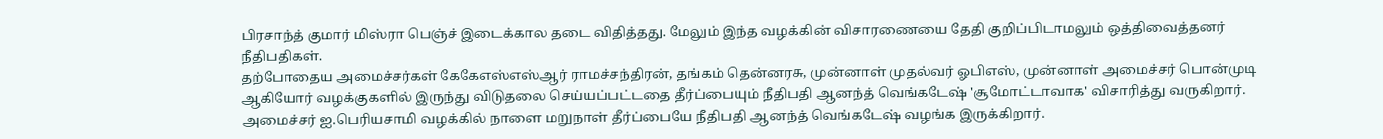பிரசாந்த் குமார் மிஸ்ரா பெஞ்ச் இடைக்கால தடை விதித்தது. மேலும் இந்த வழக்கின் விசாரணையை தேதி குறிப்பிடாமலும் ஒத்திவைத்தனர் நீதிபதிகள்.
தற்போதைய அமைச்சர்கள் கேகேஎஸ்எஸ்ஆர் ராமச்சந்திரன், தங்கம் தென்னரசு, முன்னாள் முதல்வர் ஓபிஎஸ், முன்னாள் அமைச்சர் பொன்முடி ஆகியோர் வழக்குகளில் இருந்து விடுதலை செய்யப்பட்டதை தீர்ப்பையும் நீதிபதி ஆனந்த் வெங்கடேஷ் 'சூமோட்டாவாக' விசாரித்து வருகிறார். அமைச்சர் ஐ.பெரியசாமி வழக்கில் நாளை மறுநாள் தீர்ப்பையே நீதிபதி ஆனந்த் வெங்கடேஷ் வழங்க இருக்கிறார்.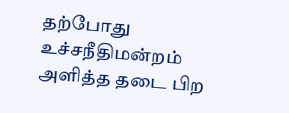தற்போது உச்சநீதிமன்றம் அளித்த தடை பிற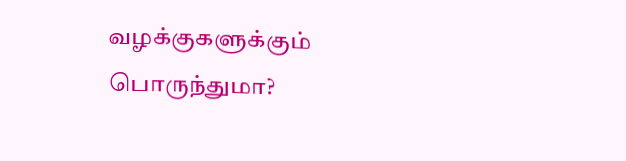வழக்குகளுக்கும் பொருந்துமா?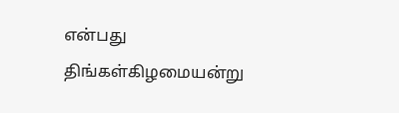என்பது திங்கள்கிழமையன்று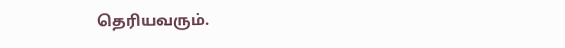தெரியவரும்.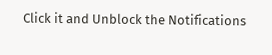Click it and Unblock the Notifications